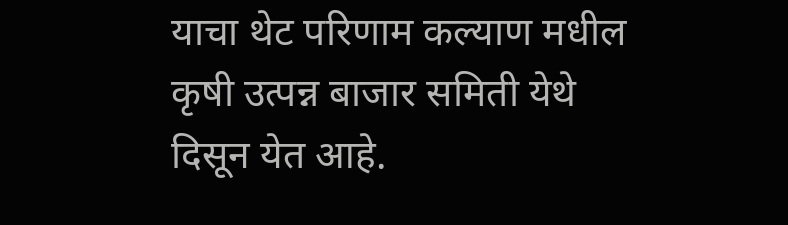याचा थेट परिणाम कल्याण मधील कृषी उत्पन्न बाजार समिती येथे दिसून येत आहे.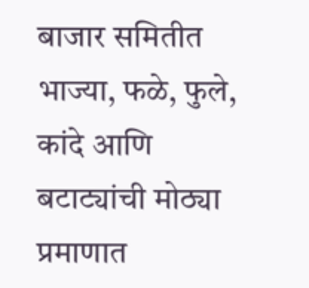बाजार समितीत भाज्या, फळे, फुले, कांदे आणि बटाट्यांची मोठ्या प्रमाणात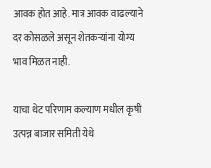आवक होत आहे. मात्र आवक वाढल्याने दर कोसळले असून शेतकऱ्यांना योग्य भाव मिळत नाही.

याचा थेट परिणाम कल्याण मधील कृषी उत्पन्न बाजार समिती येथे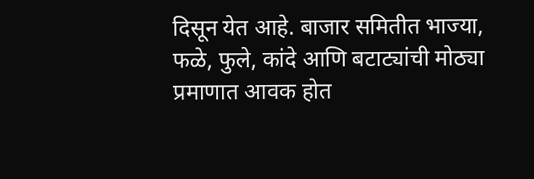दिसून येत आहे. बाजार समितीत भाज्या, फळे, फुले, कांदे आणि बटाट्यांची मोठ्या प्रमाणात आवक होत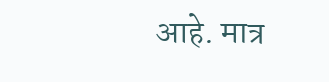आहे. मात्र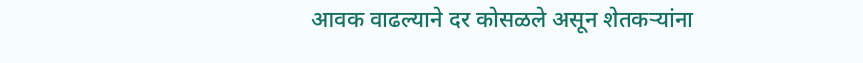आवक वाढल्याने दर कोसळले असून शेतकऱ्यांना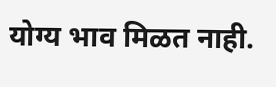योग्य भाव मिळत नाही.